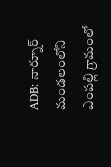ADB: నార్నూర్ మండలంలోని ఎంపల్లి గ్రామంలో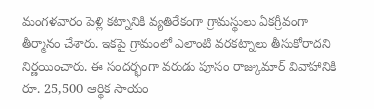మంగళవారం పెళ్లి కట్నానికి వ్యతిరేకంగా గ్రామస్థులు ఏకగ్రీవంగా తీర్మానం చేశారు. ఇకపై గ్రామంలో ఎలాంటి వరకట్నాలు తీసుకోరాదని నిర్ణయించారు. ఈ సందర్భంగా వరుడు పూసం రాజ్కుమార్ వివాహానికి రూ. 25,500 ఆర్థిక సాయం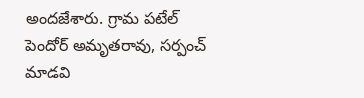అందజేశారు. గ్రామ పటేల్ పెందోర్ అమృతరావు, సర్పంచ్ మాడవి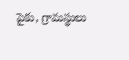పైకు, గ్రామస్థులు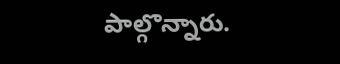పాల్గొన్నారు.